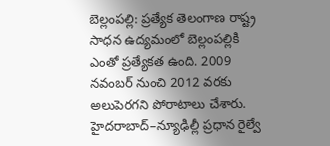బెల్లంపల్లి: ప్రత్యేక తెలంగాణ రాష్ట్ర సాధన ఉద్యమంలో బెల్లంపల్లికి ఎంతో ప్రత్యేకత ఉంది. 2009 నవంబర్ నుంచి 2012 వరకు అలుపెరగని పోరాటాలు చేశారు. హైదరాబాద్–న్యూఢిల్లీ ప్రధాన రైల్వే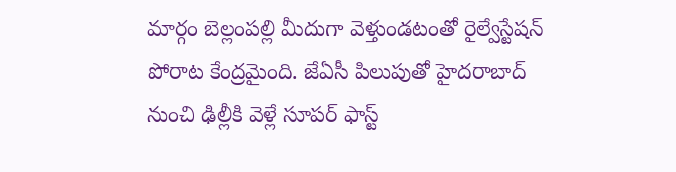మార్గం బెల్లంపల్లి మీదుగా వెళ్తుండటంతో రైల్వేస్టేషన్ పోరాట కేంద్రమైంది. జేఏసీ పిలుపుతో హైదరాబాద్ నుంచి ఢిల్లీకి వెళ్లే సూపర్ ఫాస్ట్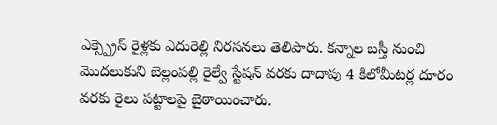ఎక్స్ప్రెస్ రైళ్లకు ఎదురెల్లి నిరసనలు తెలిపారు. కన్నాల బస్తీ నుంచి మొదలుకుని బెల్లంపల్లి రైల్వే స్టేషన్ వరకు దాదాపు 4 కిలోమీటర్ల దూరం వరకు రైలు పట్టాలపై బైఠాయించారు.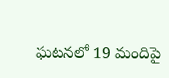ఘటనలో 19 మందిపై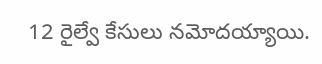12 రైల్వే కేసులు నమోదయ్యాయి.